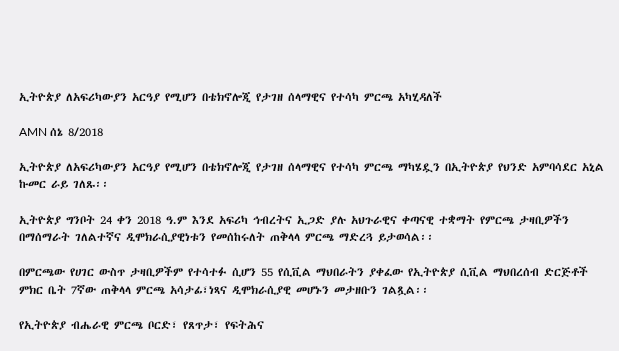ኢትዮጵያ ለአፍሪካውያን አርዓያ የሚሆን በቴክኖሎጂ የታገዘ ሰላማዊና የተሳካ ምርጫ አካሂዳለች

AMN ሰኔ 8/2018

ኢትዮጵያ ለአፍሪካውያን አርዓያ የሚሆን በቴክኖሎጂ የታገዘ ሰላማዊና የተሳካ ምርጫ ማካሄዷን በኢትዮጵያ የህንድ አምባሳደር አኒል ኩመር ራይ ገለጹ፡፡

ኢትዮጵያ ግንቦት 24 ቀን 2018 ዓ.ም እንደ አፍሪካ ኅብረትና ኢጋድ ያሉ አህጉራዊና ቀጣናዊ ተቋማት የምርጫ ታዛቢዎችን በማሰማራት ገለልተኛና ዲሞክራሲያዊነቱን የመሰከሩለት ጠቅላላ ምርጫ ማድረጓ ይታወሳል፡፡

በምርጫው የሀገር ውስጥ ታዛቢዎችም የተሳተፉ ሲሆን 55 የሲቪል ማህበራትን ያቀፈው የኢትዮጵያ ሲቪል ማህበረሰብ ድርጅቶች ምክር ቤት 7ኛው ጠቅላላ ምርጫ አሳታፊ፣ነጻና ዲሞክራሲያዊ መሆኑን መታዘቡን ገልጿል፡፡

የኢትዮጵያ ብሔራዊ ምርጫ ቦርድ፣ የጸጥታ፣ የፍትሕና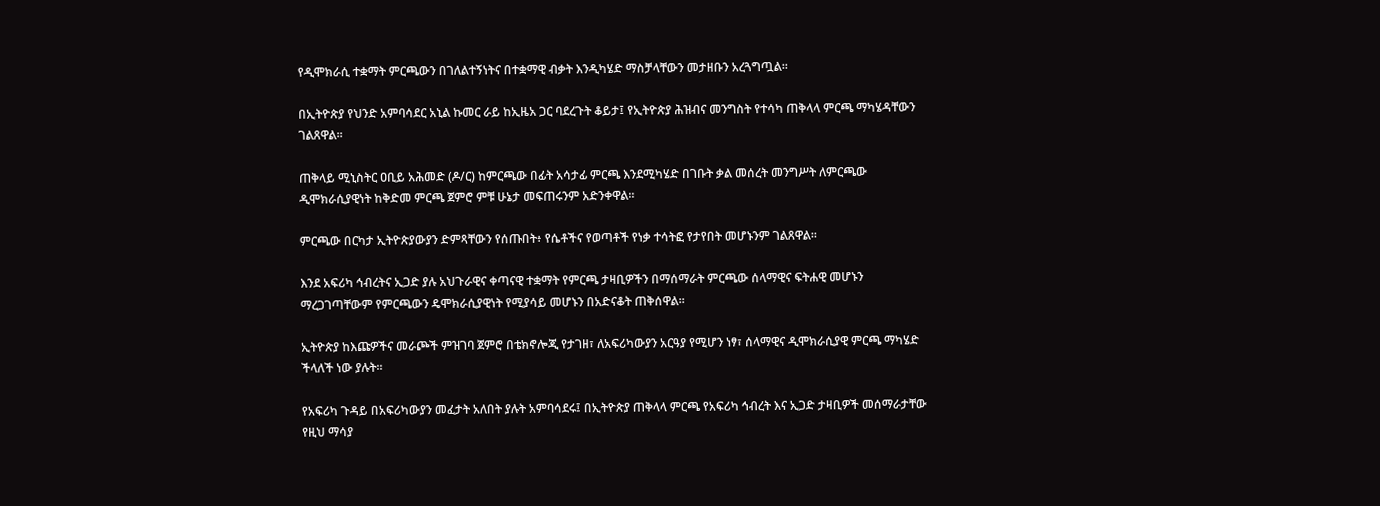የዲሞክራሲ ተቋማት ምርጫውን በገለልተኝነትና በተቋማዊ ብቃት እንዲካሄድ ማስቻላቸውን መታዘቡን አረጓግጧል፡፡

በኢትዮጵያ የህንድ አምባሳደር አኒል ኩመር ራይ ከኢዜአ ጋር ባደረጉት ቆይታ፤ የኢትዮጵያ ሕዝብና መንግስት የተሳካ ጠቅላላ ምርጫ ማካሄዳቸውን ገልጸዋል፡፡

ጠቅላይ ሚኒስትር ዐቢይ አሕመድ (ዶ/ር) ከምርጫው በፊት አሳታፊ ምርጫ እንደሚካሄድ በገቡት ቃል መሰረት መንግሥት ለምርጫው ዲሞክራሲያዊነት ከቅድመ ምርጫ ጀምሮ ምቹ ሁኔታ መፍጠሩንም አድንቀዋል።

ምርጫው በርካታ ኢትዮጵያውያን ድምጻቸውን የሰጡበት፥ የሴቶችና የወጣቶች የነቃ ተሳትፎ የታየበት መሆኑንም ገልጸዋል፡፡

እንደ አፍሪካ ኅብረትና ኢጋድ ያሉ አህጉራዊና ቀጣናዊ ተቋማት የምርጫ ታዛቢዎችን በማሰማራት ምርጫው ሰላማዊና ፍትሐዊ መሆኑን ማረጋገጣቸውም የምርጫውን ዴሞክራሲያዊነት የሚያሳይ መሆኑን በአድናቆት ጠቅሰዋል።

ኢትዮጵያ ከእጩዎችና መራጮች ምዝገባ ጀምሮ በቴክኖሎጂ የታገዘ፣ ለአፍሪካውያን አርዓያ የሚሆን ነፃ፣ ሰላማዊና ዲሞክራሲያዊ ምርጫ ማካሄድ ችላለች ነው ያሉት።

የአፍሪካ ጉዳይ በአፍሪካውያን መፈታት አለበት ያሉት አምባሳደሩ፤ በኢትዮጵያ ጠቅላላ ምርጫ የአፍሪካ ኅብረት እና ኢጋድ ታዛቢዎች መሰማራታቸው የዚህ ማሳያ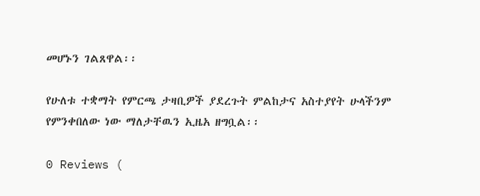መሆኑን ገልጸዋል፡፡

የሁለቱ ተቋማት የምርጫ ታዛቢዎች ያደረጉት ምልከታና አስተያየት ሁላችንም የምንቀበለው ነው ማለታቸዉን ኢዜአ ዘግቧል፡፡

0 Reviews (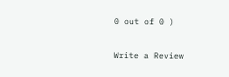0 out of 0 )

Write a Review